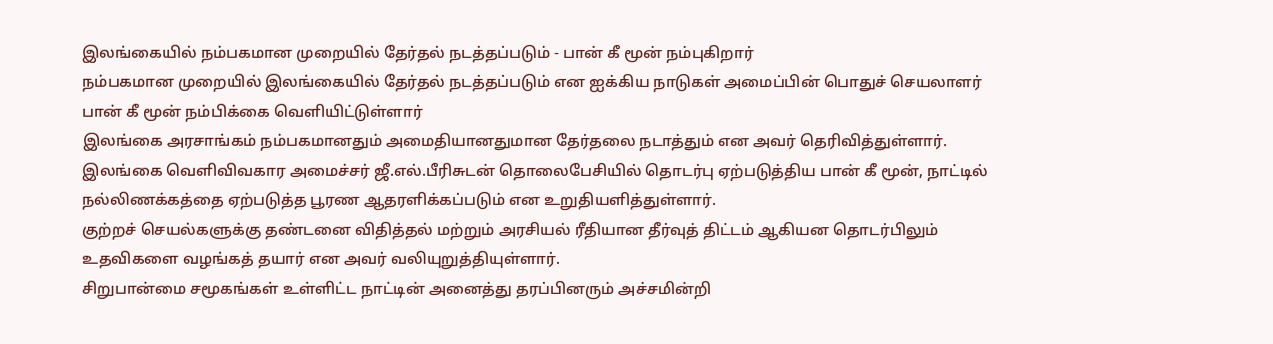இலங்கையில் நம்பகமான முறையில் தேர்தல் நடத்தப்படும் - பான் கீ மூன் நம்புகிறார்
நம்பகமான முறையில் இலங்கையில் தேர்தல் நடத்தப்படும் என ஐக்கிய நாடுகள் அமைப்பின் பொதுச் செயலாளர் பான் கீ மூன் நம்பிக்கை வெளியிட்டுள்ளார்
இலங்கை அரசாங்கம் நம்பகமானதும் அமைதியானதுமான தேர்தலை நடாத்தும் என அவர் தெரிவித்துள்ளார்.
இலங்கை வெளிவிவகார அமைச்சர் ஜீ.எல்.பீரிசுடன் தொலைபேசியில் தொடர்பு ஏற்படுத்திய பான் கீ மூன், நாட்டில் நல்லிணக்கத்தை ஏற்படுத்த பூரண ஆதரளிக்கப்படும் என உறுதியளித்துள்ளார்.
குற்றச் செயல்களுக்கு தண்டனை விதித்தல் மற்றும் அரசியல் ரீதியான தீர்வுத் திட்டம் ஆகியன தொடர்பிலும் உதவிகளை வழங்கத் தயார் என அவர் வலியுறுத்தியுள்ளார்.
சிறுபான்மை சமூகங்கள் உள்ளிட்ட நாட்டின் அனைத்து தரப்பினரும் அச்சமின்றி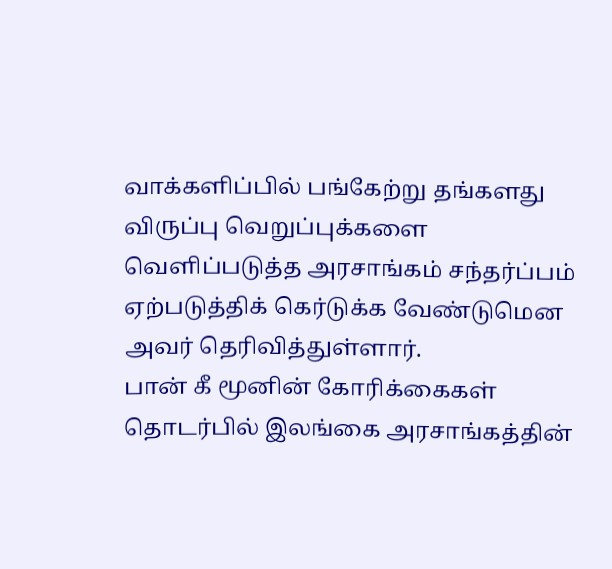வாக்களிப்பில் பங்கேற்று தங்களது விருப்பு வெறுப்புக்களை வெளிப்படுத்த அரசாங்கம் சந்தர்ப்பம் ஏற்படுத்திக் கெர்டுக்க வேண்டுமென அவர் தெரிவித்துள்ளார்.
பான் கீ மூனின் கோரிக்கைகள் தொடர்பில் இலங்கை அரசாங்கத்தின்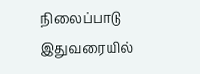நிலைப்பாடு இதுவரையில்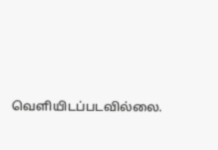வெளியிடப்படவில்லை.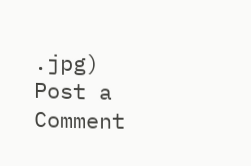.jpg)
Post a Comment